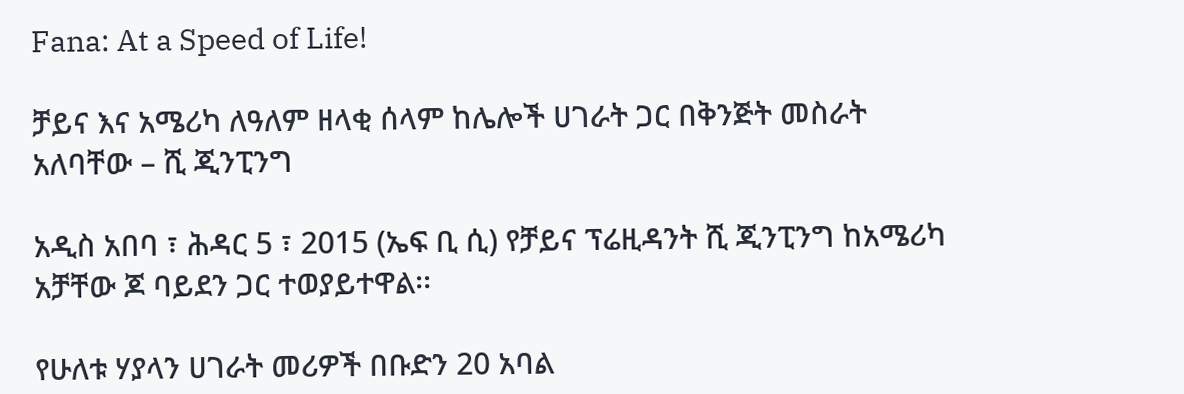Fana: At a Speed of Life!

ቻይና እና አሜሪካ ለዓለም ዘላቂ ሰላም ከሌሎች ሀገራት ጋር በቅንጅት መስራት አለባቸው – ሺ ጂንፒንግ

አዲስ አበባ ፣ ሕዳር 5 ፣ 2015 (ኤፍ ቢ ሲ) የቻይና ፕሬዚዳንት ሺ ጂንፒንግ ከአሜሪካ አቻቸው ጆ ባይደን ጋር ተወያይተዋል፡፡

የሁለቱ ሃያላን ሀገራት መሪዎች በቡድን 20 አባል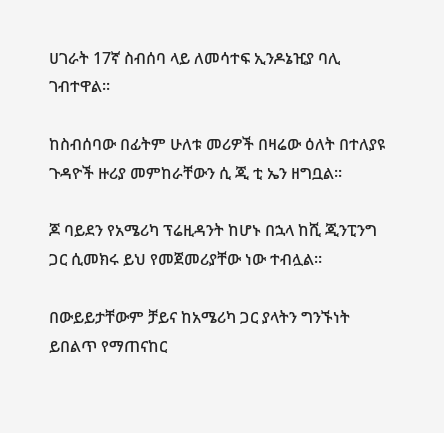ሀገራት 17ኛ ስብሰባ ላይ ለመሳተፍ ኢንዶኔዢያ ባሊ ገብተዋል፡፡

ከስብሰባው በፊትም ሁለቱ መሪዎች በዛሬው ዕለት በተለያዩ ጉዳዮች ዙሪያ መምከራቸውን ሲ ጂ ቲ ኤን ዘግቧል፡፡

ጆ ባይደን የአሜሪካ ፕሬዚዳንት ከሆኑ በኋላ ከሺ ጂንፒንግ ጋር ሲመክሩ ይህ የመጀመሪያቸው ነው ተብሏል።

በውይይታቸውም ቻይና ከአሜሪካ ጋር ያላትን ግንኙነት ይበልጥ የማጠናከር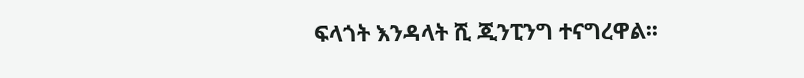ፍላጎት እንዳላት ሺ ጂንፒንግ ተናግረዋል፡፡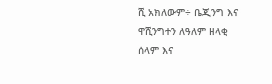ሺ አክለውም÷ ቤጂንግ እና ዋሺንግተን ለዓለም ዘላቂ ሰላም እና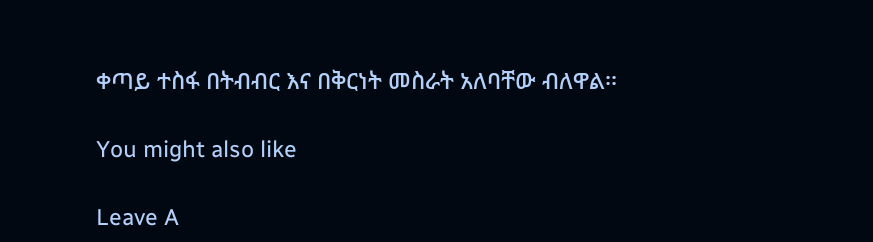ቀጣይ ተስፋ በትብብር እና በቅርነት መስራት አለባቸው ብለዋል፡፡

You might also like

Leave A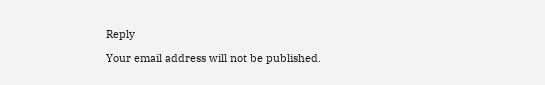Reply

Your email address will not be published.